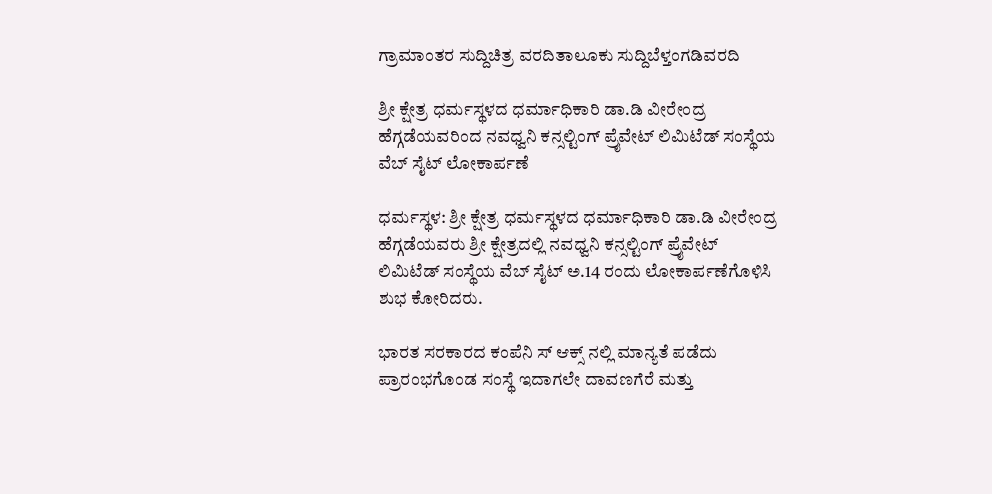ಗ್ರಾಮಾಂತರ ಸುದ್ದಿಚಿತ್ರ ವರದಿತಾಲೂಕು ಸುದ್ದಿಬೆಳ್ತಂಗಡಿವರದಿ

ಶ್ರೀ ಕ್ಷೇತ್ರ ಧರ್ಮಸ್ಥಳದ ಧರ್ಮಾಧಿಕಾರಿ ಡಾ.ಡಿ ವೀರೇಂದ್ರ ಹೆಗ್ಗಡೆಯವರಿಂದ ನವಧ್ವನಿ ಕನ್ಸಲ್ಟಿಂಗ್ ಪ್ರೈವೇಟ್ ಲಿಮಿಟೆಡ್ ಸಂಸ್ಥೆಯ ವೆಬ್ ಸೈಟ್ ಲೋಕಾರ್ಪಣೆ

ಧರ್ಮಸ್ಥಳ: ಶ್ರೀ ಕ್ಷೇತ್ರ ಧರ್ಮಸ್ಥಳದ ಧರ್ಮಾಧಿಕಾರಿ ಡಾ.ಡಿ ವೀರೇಂದ್ರ ಹೆಗ್ಗಡೆಯವರು ಶ್ರೀ ಕ್ಷೇತ್ರದಲ್ಲಿ ನವಧ್ವನಿ ಕನ್ಸಲ್ಟಿಂಗ್ ಪ್ರೈವೇಟ್ ಲಿಮಿಟೆಡ್ ಸಂಸ್ಥೆಯ ವೆಬ್ ಸೈಟ್ ಅ.14 ರಂದು ಲೋಕಾರ್ಪಣೆಗೊಳಿಸಿ ಶುಭ ಕೋರಿದರು.

ಭಾರತ ಸರಕಾರದ ಕಂಪೆನಿ ಸ್ ಆಕ್ಸ್ ನಲ್ಲಿ ಮಾನ್ಯತೆ ಪಡೆದು ಪ್ರಾರಂಭಗೊಂಡ ಸಂಸ್ಥೆ ಇದಾಗಲೇ ದಾವಣಗೆರೆ ಮತ್ತು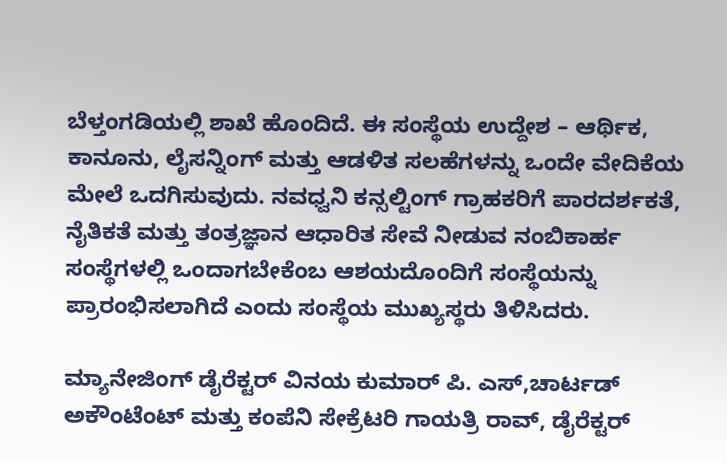ಬೆಳ್ತಂಗಡಿಯಲ್ಲಿ ಶಾಖೆ ಹೊಂದಿದೆ. ಈ ಸಂಸ್ಥೆಯ ಉದ್ದೇಶ – ಆರ್ಥಿಕ, ಕಾನೂನು, ಲೈಸನ್ನಿಂಗ್ ಮತ್ತು ಆಡಳಿತ ಸಲಹೆಗಳನ್ನು ಒಂದೇ ವೇದಿಕೆಯ ಮೇಲೆ ಒದಗಿಸುವುದು. ನವಧ್ವನಿ ಕನ್ಸಲ್ಟಿಂಗ್ ಗ್ರಾಹಕರಿಗೆ ಪಾರದರ್ಶಕತೆ, ನೈತಿಕತೆ ಮತ್ತು ತಂತ್ರಜ್ಞಾನ ಆಧಾರಿತ ಸೇವೆ ನೀಡುವ ನಂಬಿಕಾರ್ಹ ಸಂಸ್ಥೆಗಳಲ್ಲಿ ಒಂದಾಗಬೇಕೆಂಬ ಆಶಯದೊಂದಿಗೆ ಸಂಸ್ಥೆಯನ್ನು ಪ್ರಾರಂಭಿಸಲಾಗಿದೆ ಎಂದು ಸಂಸ್ಥೆಯ ಮುಖ್ಯಸ್ಥರು ತಿಳಿಸಿದರು.

ಮ್ಯಾನೇಜಿಂಗ್ ಡೈರೆಕ್ಟರ್ ವಿನಯ ಕುಮಾರ್ ಪಿ. ಎಸ್,ಚಾರ್ಟಡ್ ಅಕೌಂಟೆಂಟ್ ಮತ್ತು ಕಂಪೆನಿ ಸೇಕ್ರೆಟರಿ ಗಾಯತ್ರಿ ರಾವ್, ಡೈರೆಕ್ಟರ್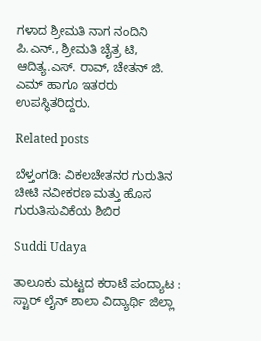ಗಳಾದ ಶ್ರೀಮತಿ ನಾಗ ನಂದಿನಿ ಪಿ.ಎನ್., ಶ್ರೀಮತಿ ಚೈತ್ರ ಟಿ, ಆದಿತ್ಯ.ಎಸ್. ರಾವ್, ಚೇತನ್ ಜಿ. ಎಮ್ ಹಾಗೂ ಇತರರು ಉಪಸ್ಥಿತರಿದ್ದರು.

Related posts

ಬೆಳ್ತಂಗಡಿ: ವಿಕಲಚೇತನರ ಗುರುತಿನ ಚೀಟಿ ನವೀಕರಣ ಮತ್ತು ಹೊಸ ಗುರುತಿಸುವಿಕೆಯ ಶಿಬಿರ

Suddi Udaya

ತಾಲೂಕು ಮಟ್ಟದ ಕರಾಟೆ ಪಂದ್ಯಾಟ : ಸ್ಟಾರ್ ಲೈನ್ ಶಾಲಾ ವಿದ್ಯಾರ್ಥಿ ಜಿಲ್ಲಾ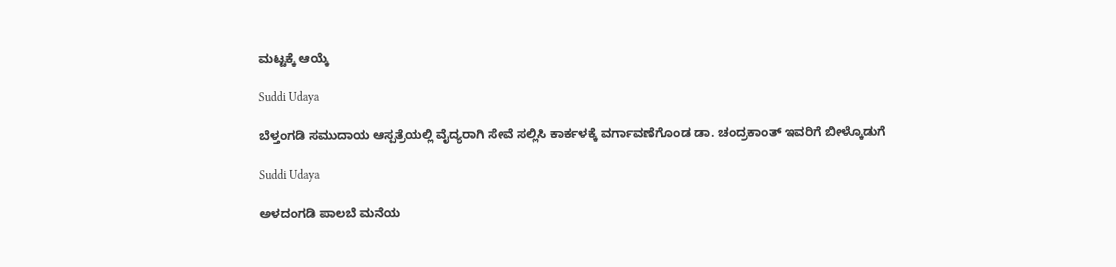ಮಟ್ಟಕ್ಕೆ ಆಯ್ಕೆ

Suddi Udaya

ಬೆಳ್ತಂಗಡಿ ಸಮುದಾಯ ಆಸ್ಪತ್ರೆಯಲ್ಲಿ ವೈದ್ಯರಾಗಿ ಸೇವೆ ಸಲ್ಲಿಸಿ ಕಾರ್ಕಳಕ್ಕೆ ವರ್ಗಾವಣೆಗೊಂಡ ಡಾ. ಚಂದ್ರಕಾಂತ್ ಇವರಿಗೆ ಬೀಳ್ಕೊಡುಗೆ

Suddi Udaya

ಅಳದಂಗಡಿ ಪಾಲಬೆ ಮನೆಯ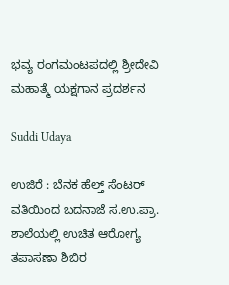ಭವ್ಯ ರಂಗಮಂಟಪದಲ್ಲಿ ಶ್ರೀದೇವಿ ಮಹಾತ್ಮೆ ಯಕ್ಷಗಾನ ಪ್ರದರ್ಶನ

Suddi Udaya

ಉಜಿರೆ : ಬೆನಕ ಹೆಲ್ತ್ ಸೆಂಟರ್ ವತಿಯಿಂದ ಬದನಾಜೆ ಸ.ಉ.ಪ್ರಾ. ಶಾಲೆಯಲ್ಲಿ ಉಚಿತ ಆರೋಗ್ಯ ತಪಾಸಣಾ ಶಿಬಿರ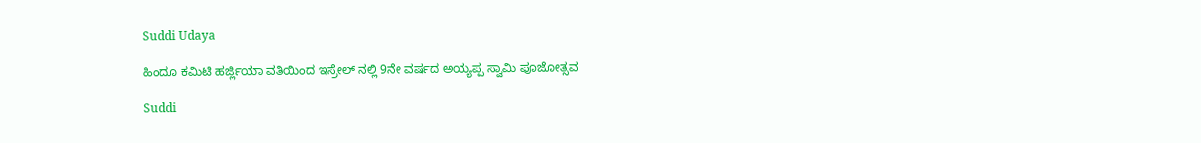Suddi Udaya

ಹಿಂದೂ ಕಮಿಟಿ ಹರ್ಜ್ಲಿಯಾ ವತಿಯಿಂದ ಇಸ್ರೇಲ್ ನಲ್ಲಿ 9ನೇ ವರ್ಷದ ಅಯ್ಯಪ್ಪ ಸ್ವಾಮಿ ಪೂಜೋತ್ಸವ

Suddi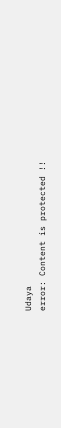Udaya
error: Content is protected !!